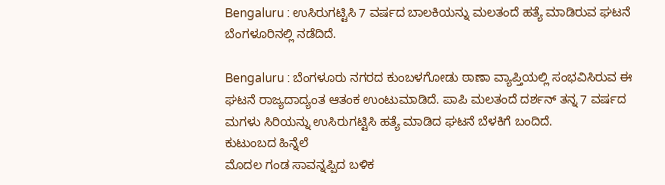Bengaluru : ಉಸಿರುಗಟ್ಟಿಸಿ 7 ವರ್ಷದ ಬಾಲಕಿಯನ್ನು ಮಲತಂದೆ ಹತ್ಯೆ ಮಾಡಿರುವ ಘಟನೆ ಬೆಂಗಳೂರಿನಲ್ಲಿ ನಡೆದಿದೆ.

Bengaluru : ಬೆಂಗಳೂರು ನಗರದ ಕುಂಬಳಗೋಡು ಠಾಣಾ ವ್ಯಾಪ್ತಿಯಲ್ಲಿ ಸಂಭವಿಸಿರುವ ಈ ಘಟನೆ ರಾಜ್ಯದಾದ್ಯಂತ ಆತಂಕ ಉಂಟುಮಾಡಿದೆ. ಪಾಪಿ ಮಲತಂದೆ ದರ್ಶನ್ ತನ್ನ 7 ವರ್ಷದ ಮಗಳು ಸಿರಿಯನ್ನು ಉಸಿರುಗಟ್ಟಿಸಿ ಹತ್ಯೆ ಮಾಡಿದ ಘಟನೆ ಬೆಳಕಿಗೆ ಬಂದಿದೆ.
ಕುಟುಂಬದ ಹಿನ್ನೆಲೆ
ಮೊದಲ ಗಂಡ ಸಾವನ್ನಪ್ಪಿದ ಬಳಿಕ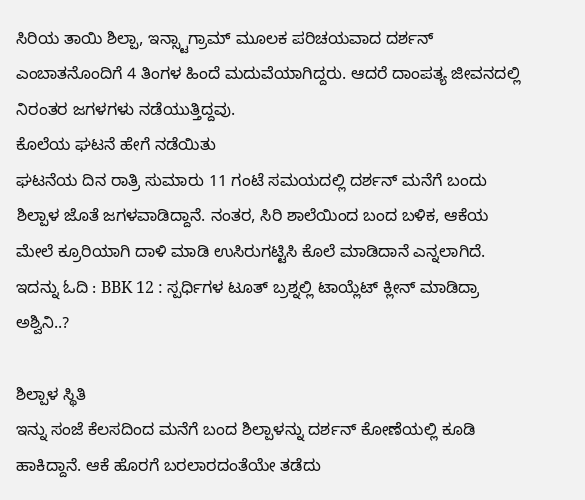ಸಿರಿಯ ತಾಯಿ ಶಿಲ್ಪಾ, ಇನ್ಸ್ಟಾಗ್ರಾಮ್ ಮೂಲಕ ಪರಿಚಯವಾದ ದರ್ಶನ್ ಎಂಬಾತನೊಂದಿಗೆ 4 ತಿಂಗಳ ಹಿಂದೆ ಮದುವೆಯಾಗಿದ್ದರು. ಆದರೆ ದಾಂಪತ್ಯ ಜೀವನದಲ್ಲಿ ನಿರಂತರ ಜಗಳಗಳು ನಡೆಯುತ್ತಿದ್ದವು.
ಕೊಲೆಯ ಘಟನೆ ಹೇಗೆ ನಡೆಯಿತು
ಘಟನೆಯ ದಿನ ರಾತ್ರಿ ಸುಮಾರು 11 ಗಂಟೆ ಸಮಯದಲ್ಲಿ ದರ್ಶನ್ ಮನೆಗೆ ಬಂದು ಶಿಲ್ಪಾಳ ಜೊತೆ ಜಗಳವಾಡಿದ್ದಾನೆ. ನಂತರ, ಸಿರಿ ಶಾಲೆಯಿಂದ ಬಂದ ಬಳಿಕ, ಆಕೆಯ ಮೇಲೆ ಕ್ರೂರಿಯಾಗಿ ದಾಳಿ ಮಾಡಿ ಉಸಿರುಗಟ್ಟಿಸಿ ಕೊಲೆ ಮಾಡಿದಾನೆ ಎನ್ನಲಾಗಿದೆ.
ಇದನ್ನು ಓದಿ : BBK 12 : ಸ್ಪರ್ಧಿಗಳ ಟೂತ್ ಬ್ರಶ್ನಲ್ಲಿ ಟಾಯ್ಲೆಟ್ ಕ್ಲೀನ್ ಮಾಡಿದ್ರಾ ಅಶ್ವಿನಿ..?

ಶಿಲ್ಪಾಳ ಸ್ಥಿತಿ
ಇನ್ನು ಸಂಜೆ ಕೆಲಸದಿಂದ ಮನೆಗೆ ಬಂದ ಶಿಲ್ಪಾಳನ್ನು ದರ್ಶನ್ ಕೋಣೆಯಲ್ಲಿ ಕೂಡಿ ಹಾಕಿದ್ದಾನೆ. ಆಕೆ ಹೊರಗೆ ಬರಲಾರದಂತೆಯೇ ತಡೆದು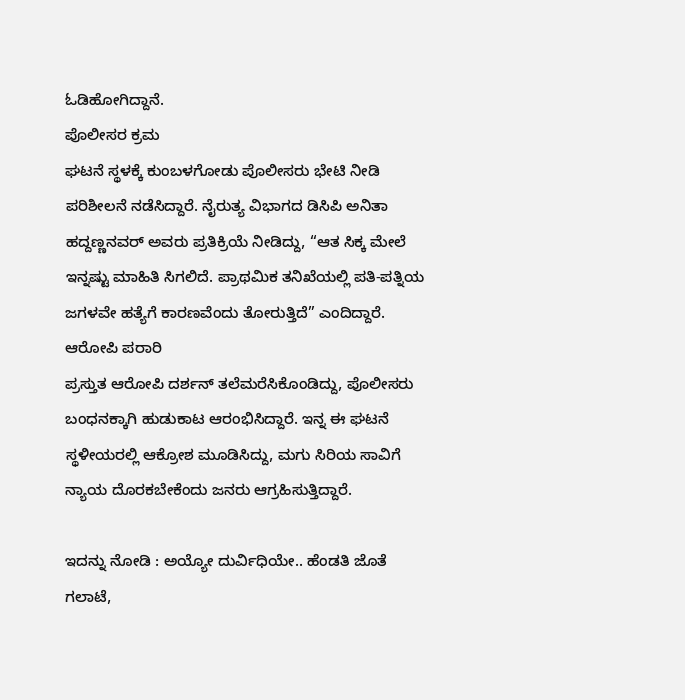ಓಡಿಹೋಗಿದ್ದಾನೆ.
ಪೊಲೀಸರ ಕ್ರಮ
ಘಟನೆ ಸ್ಥಳಕ್ಕೆ ಕುಂಬಳಗೋಡು ಪೊಲೀಸರು ಭೇಟಿ ನೀಡಿ ಪರಿಶೀಲನೆ ನಡೆಸಿದ್ದಾರೆ. ನೈರುತ್ಯ ವಿಭಾಗದ ಡಿಸಿಪಿ ಅನಿತಾ ಹದ್ದಣ್ಣನವರ್ ಅವರು ಪ್ರತಿಕ್ರಿಯೆ ನೀಡಿದ್ದು, “ಆತ ಸಿಕ್ಕ ಮೇಲೆ ಇನ್ನಷ್ಟು ಮಾಹಿತಿ ಸಿಗಲಿದೆ. ಪ್ರಾಥಮಿಕ ತನಿಖೆಯಲ್ಲಿ ಪತಿ-ಪತ್ನಿಯ ಜಗಳವೇ ಹತ್ಯೆಗೆ ಕಾರಣವೆಂದು ತೋರುತ್ತಿದೆ” ಎಂದಿದ್ದಾರೆ.
ಆರೋಪಿ ಪರಾರಿ
ಪ್ರಸ್ತುತ ಆರೋಪಿ ದರ್ಶನ್ ತಲೆಮರೆಸಿಕೊಂಡಿದ್ದು, ಪೊಲೀಸರು ಬಂಧನಕ್ಕಾಗಿ ಹುಡುಕಾಟ ಆರಂಭಿಸಿದ್ದಾರೆ. ಇನ್ನ ಈ ಘಟನೆ ಸ್ಥಳೀಯರಲ್ಲಿ ಆಕ್ರೋಶ ಮೂಡಿಸಿದ್ದು, ಮಗು ಸಿರಿಯ ಸಾವಿಗೆ ನ್ಯಾಯ ದೊರಕಬೇಕೆಂದು ಜನರು ಆಗ್ರಹಿಸುತ್ತಿದ್ದಾರೆ.

ಇದನ್ನು ನೋಡಿ : ಅಯ್ಯೋ ದುರ್ವಿಧಿಯೇ.. ಹೆಂಡತಿ ಜೊತೆ ಗಲಾಟೆ,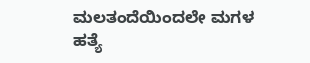ಮಲತಂದೆಯಿಂದಲೇ ಮಗಳ ಹತ್ಯೆ